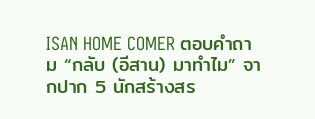ISAN HOME COMER ตอบคำถาม “กลับ (อีสาน) มาทำไม” จากปาก 5 นักสร้างสร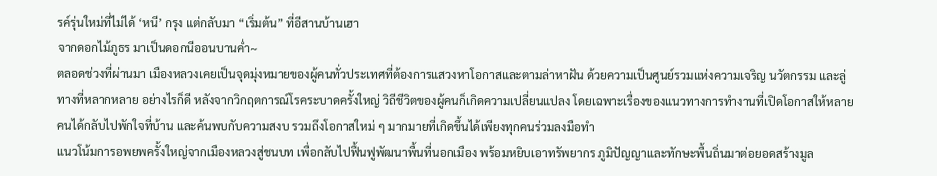รค์รุ่นใหม่ที่ไม่ได้ ‘หนี’ กรุง แต่กลับมา “เริ่มต้น” ที่อีสานบ้านเฮา
จากดอกไม้ภูธร มาเป็นดอกนีออนบานค่ำ~
ตลอดช่วงที่ผ่านมา เมืองหลวงเคยเป็นจุดมุ่งหมายของผู้คนทั่วประเทศที่ต้องการแสวงหาโอกาสและตามล่าหาฝัน ด้วยความเป็นศูนย์รวมแห่งความเจริญ นวัตกรรม และลู่ทางที่หลากหลาย อย่างไรก็ดี หลังจากวิกฤตการณ์โรคระบาดครั้งใหญ่ วิถีชีวิตของผู้คนก็เกิดความเปลี่ยนแปลง โดยเฉพาะเรื่องของแนวทางการทำงานที่เปิดโอกาสให้หลายคนได้กลับไปพักใจที่บ้าน และค้นพบกับความสงบ รวมถึงโอกาสใหม่ ๆ มากมายที่เกิดขึ้นได้เพียงทุกคนร่วมลงมือทำ
แนวโน้มการอพยพครั้งใหญ่จากเมืองหลวงสู่ชนบท เพื่อกลับไปฟื้นฟูพัฒนาพื้นที่นอกเมือง พร้อมหยิบเอาทรัพยากร ภูมิปัญญาและทักษะพื้นถิ่นมาต่อยอดสร้างมูล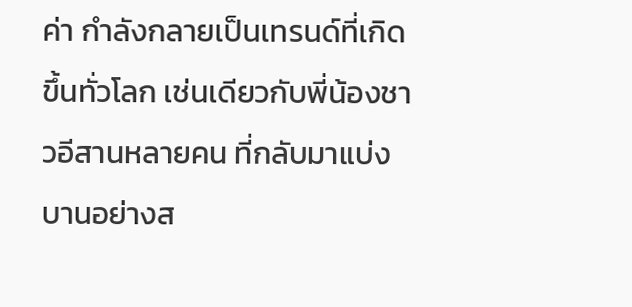ค่า กำลังกลายเป็นเทรนด์ที่เกิดขึ้นทั่วโลก เช่นเดียวกับพี่น้องชาวอีสานหลายคน ที่กลับมาแบ่งบานอย่างส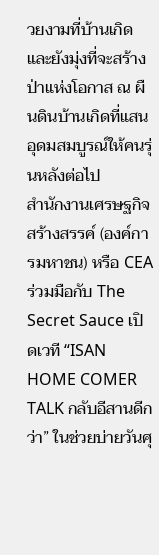วยงามที่บ้านเกิด และยังมุ่งที่จะสร้างป่าแห่งโอกาส ณ ผืนดินบ้านเกิดที่แสนอุดมสมบูรณ์ให้คนรุ่นหลังต่อไป
สำนักงานเศรษฐกิจสร้างสรรค์ (องค์การมหาชน) หรือ CEA ร่วมมือกับ The Secret Sauce เปิดเวที “ISAN HOME COMER TALK กลับอีสานดีกว่า” ในช่วยบ่ายวันศุ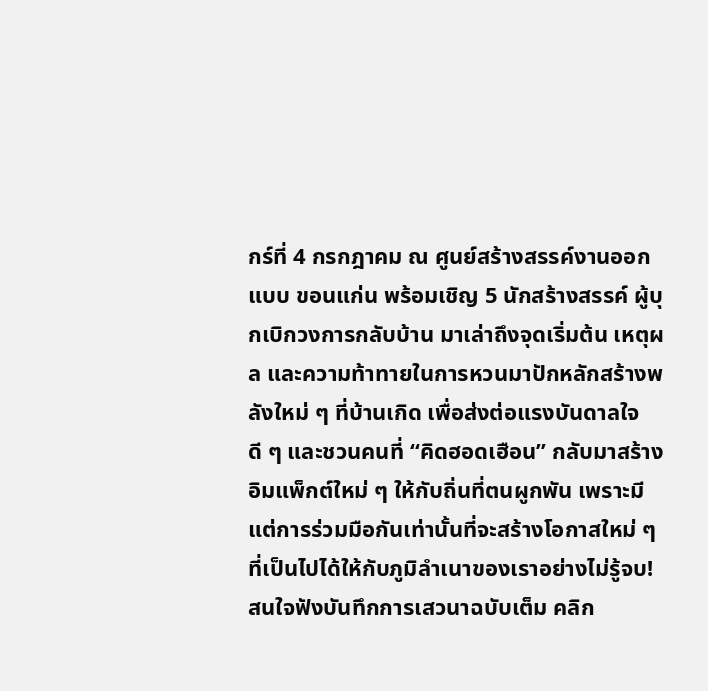กร์ที่ 4 กรกฎาคม ณ ศูนย์สร้างสรรค์งานออกแบบ ขอนแก่น พร้อมเชิญ 5 นักสร้างสรรค์ ผู้บุกเบิกวงการกลับบ้าน มาเล่าถึงจุดเริ่มต้น เหตุผล และความท้าทายในการหวนมาปักหลักสร้างพลังใหม่ ๆ ที่บ้านเกิด เพื่อส่งต่อแรงบันดาลใจดี ๆ และชวนคนที่ “คิดฮอดเฮือน” กลับมาสร้างอิมแพ็กต์ใหม่ ๆ ให้กับถิ่นที่ตนผูกพัน เพราะมีแต่การร่วมมือกันเท่านั้นที่จะสร้างโอกาสใหม่ ๆ ที่เป็นไปได้ให้กับภูมิลำเนาของเราอย่างไม่รู้จบ!
สนใจฟังบันทึกการเสวนาฉบับเต็ม คลิก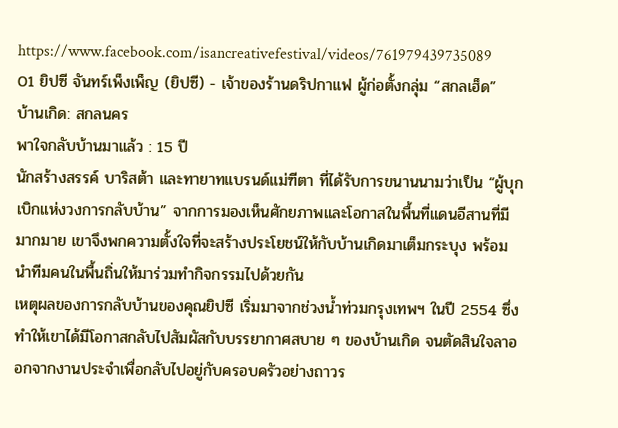https://www.facebook.com/isancreativefestival/videos/761979439735089
01 ยิปซี จันทร์เพ็งเพ็ญ (ยิปซี) - เจ้าของร้านดริปกาแฟ ผู้ก่อตั้งกลุ่ม “สกลเฮ็ด”
บ้านเกิด: สกลนคร
พาใจกลับบ้านมาแล้ว : 15 ปี
นักสร้างสรรค์ บาริสต้า และทายาทแบรนด์แม่ฑีตา ที่ได้รับการขนานนามว่าเป็น “ผู้บุกเบิกแห่งวงการกลับบ้าน” จากการมองเห็นศักยภาพและโอกาสในพื้นที่แดนอีสานที่มีมากมาย เขาจึงพกความตั้งใจที่จะสร้างประโยชน์ให้กับบ้านเกิดมาเต็มกระบุง พร้อมนำทีมคนในพื้นถิ่นให้มาร่วมทำกิจกรรมไปด้วยกัน
เหตุผลของการกลับบ้านของคุณยิปซี เริ่มมาจากช่วงน้ำท่วมกรุงเทพฯ ในปี 2554 ซึ่งทำให้เขาได้มีโอกาสกลับไปสัมผัสกับบรรยากาศสบาย ๆ ของบ้านเกิด จนตัดสินใจลาออกจากงานประจำเพื่อกลับไปอยู่กับครอบครัวอย่างถาวร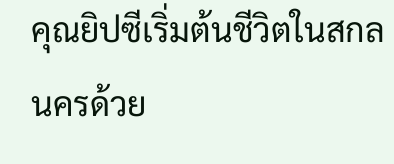คุณยิปซีเริ่มต้นชีวิตในสกลนครด้วย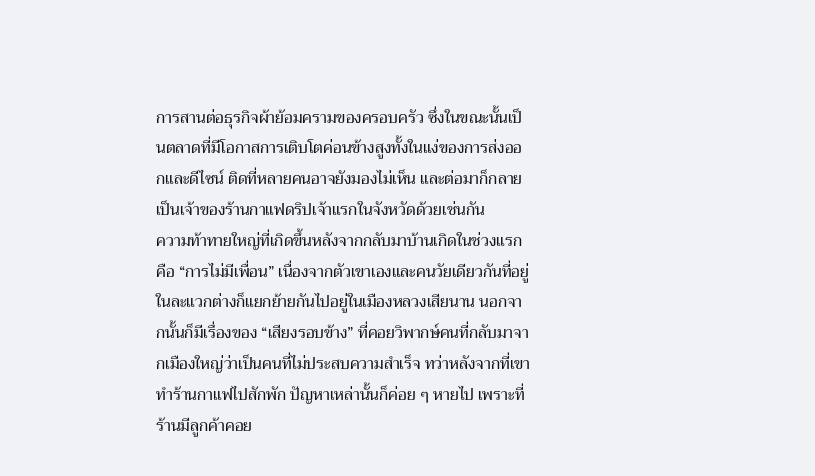การสานต่อธุรกิจผ้าย้อมครามของครอบครัว ซึ่งในขณะนั้นเป็นตลาดที่มีโอกาสการเติบโตค่อนข้างสูงทั้งในแง่ของการส่งออกและดีไซน์ ติดที่หลายคนอาจยังมองไม่เห็น และต่อมาก็กลายเป็นเจ้าของร้านกาแฟดริปเจ้าแรกในจังหวัดด้วยเช่นกัน
ความท้าทายใหญ่ที่เกิดขึ้นหลังจากกลับมาบ้านเกิดในช่วงแรกคือ “การไม่มีเพื่อน” เนื่องจากตัวเขาเองและคนวัยเดียวกันที่อยู่ในละแวกต่างก็แยกย้ายกันไปอยู่ในเมืองหลวงเสียนาน นอกจากนั้นก็มีเรื่องของ “เสียงรอบข้าง” ที่คอยวิพากษ์คนที่กลับมาจากเมืองใหญ่ว่าเป็นคนที่ไม่ประสบความสำเร็จ ทว่าหลังจากที่เขาทำร้านกาแฟไปสักพัก ปัญหาเหล่านั้นก็ค่อย ๆ หายไป เพราะที่ร้านมีลูกค้าคอย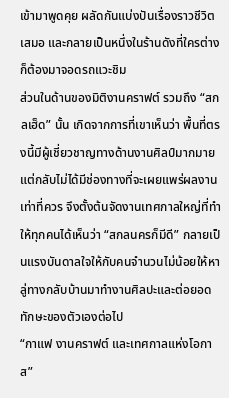เข้ามาพูดคุย ผลัดกันแบ่งปันเรื่องราวชีวิตเสมอ และกลายเป็นหนึ่งในร้านดังที่ใครต่างก็ต้องมาจอดรถแวะชิม
ส่วนในด้านของมิติงานคราฟต์ รวมถึง “สกลเฮ็ด” นั้น เกิดจากการที่เขาเห็นว่า พื้นที่ตรงนี้มีผู้เชี่ยวชาญทางด้านงานศิลป์มากมาย แต่กลับไม่ได้มีช่องทางที่จะเผยแพร่ผลงานเท่าที่ควร จึงตั้งต้นจัดงานเทศกาลใหญ่ที่ทำให้ทุกคนได้เห็นว่า “สกลนครก็มีดี” กลายเป็นแรงบันดาลใจให้กับคนจำนวนไม่น้อยให้หาลู่ทางกลับบ้านมาทำงานศิลปะและต่อยอดทักษะของตัวเองต่อไป
“กาแฟ งานคราฟต์ และเทศกาลแห่งโอกาส”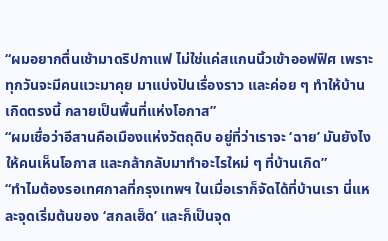“ผมอยากตื่นเช้ามาดริปกาแฟ ไม่ใช่แค่สแกนนิ้วเข้าออฟฟิศ เพราะทุกวันจะมีคนแวะมาคุย มาแบ่งปันเรื่องราว และค่อย ๆ ทำให้บ้านเกิดตรงนี้ กลายเป็นพื้นที่แห่งโอกาส”
“ผมเชื่อว่าอีสานคือเมืองแห่งวัตถุดิบ อยู่ที่ว่าเราจะ ‘ฉาย’ มันยังไง ให้คนเห็นโอกาส และกล้ากลับมาทำอะไรใหม่ ๆ ที่บ้านเกิด”
“ทำไมต้องรอเทศกาลที่กรุงเทพฯ ในเมื่อเราก็จัดได้ที่บ้านเรา นี่แหละจุดเริ่มต้นของ ‘สกลเฮ็ด’ และก็เป็นจุด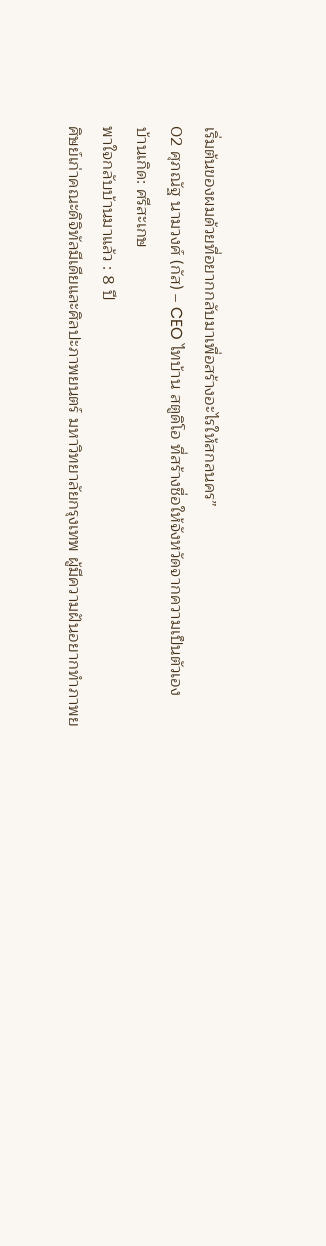เริ่มต้นของผมด้วยที่อยากกลับมาเพื่อสร้างอะไรให้สกลนคร”
02 ศุภณัฐ นามวงศ์ (กัส) – CEO ไทบ้าน สตูดิโอ ที่สร้างชื่อให้จังหวัดจากความเป็นตัวเอง
บ้านเกิด: ศรีสะเกษ
พาใจกลับบ้านมาแล้ว : 8 ปี
ศิษย์เก่าคณะดิจิทัลมีเดียและศิลปะภาพยนตร์ มหาวิทยาลัยกรุงเทพ ผู้มีความฝันอยากทำภาพย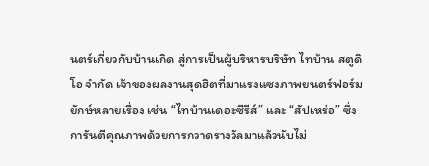นตร์เกี่ยวกับบ้านเกิด สู่การเป็นผู้บริหารบริษัท ไทบ้าน สตูดิโอ จำกัด เจ้าของผลงานสุดฮิตที่มาแรงแซงภาพยนตร์ฟอร์มยักษ์หลายเรื่อง เช่น “ไทบ้านเดอะซีรีส์” และ “สัปเหร่อ” ซึ่งการันตีคุณภาพด้วยการกวาดรางวัลมาแล้วนับไม่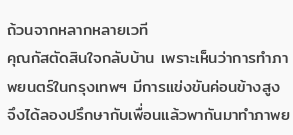ถ้วนจากหลากหลายเวที
คุณกัสตัดสินใจกลับบ้าน เพราะเห็นว่าการทำภาพยนตร์ในกรุงเทพฯ มีการแข่งขันค่อนข้างสูง จึงได้ลองปรึกษากับเพื่อนแล้วพากันมาทำภาพย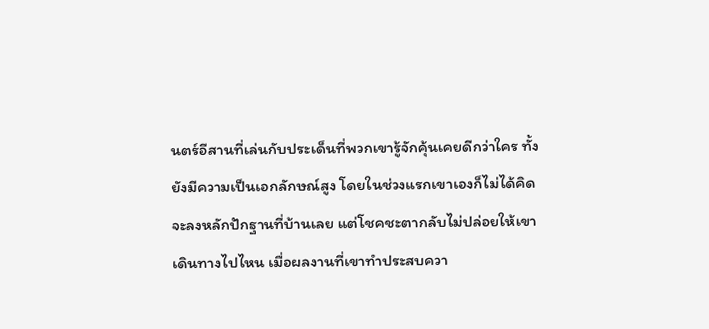นตร์อีสานที่เล่นกับประเด็นที่พวกเขารู้จักคุ้นเคยดีกว่าใคร ทั้งยังมีความเป็นเอกลักษณ์สูง โดยในช่วงแรกเขาเองก็ไม่ได้คิดจะลงหลักปักฐานที่บ้านเลย แต่โชคชะตากลับไม่ปล่อยให้เขาเดินทางไปไหน เมื่อผลงานที่เขาทำประสบควา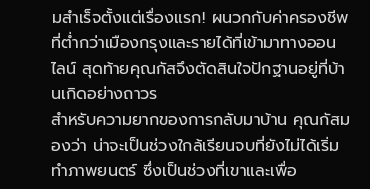มสำเร็จตั้งแต่เรื่องแรก! ผนวกกับค่าครองชีพที่ต่ำกว่าเมืองกรุงและรายได้ที่เข้ามาทางออนไลน์ สุดท้ายคุณกัสจึงตัดสินใจปักฐานอยู่ที่บ้านเกิดอย่างถาวร
สำหรับความยากของการกลับมาบ้าน คุณกัสมองว่า น่าจะเป็นช่วงใกล้เรียนจบที่ยังไม่ได้เริ่มทำภาพยนตร์ ซึ่งเป็นช่วงที่เขาและเพื่อ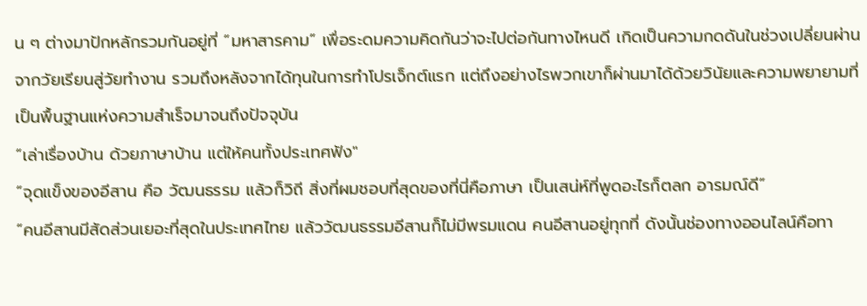น ๆ ต่างมาปักหลักรวมกันอยู่ที่ “มหาสารคาม” เพื่อระดมความคิดกันว่าจะไปต่อกันทางไหนดี เกิดเป็นความกดดันในช่วงเปลี่ยนผ่านจากวัยเรียนสู่วัยทำงาน รวมถึงหลังจากได้ทุนในการทำโปรเจ็กต์แรก แต่ถึงอย่างไรพวกเขาก็ผ่านมาได้ด้วยวินัยและความพยายามที่เป็นพื้นฐานแห่งความสำเร็จมาจนถึงปัจจุบัน
“เล่าเรื่องบ้าน ด้วยภาษาบ้าน แต่ให้คนทั้งประเทศฟัง"
“จุดแข็งของอีสาน คือ วัฒนธรรม แล้วก็วิถี สิ่งที่ผมชอบที่สุดของที่นี่คือภาษา เป็นเสน่ห์ที่พูดอะไรก็ตลก อารมณ์ดี”
“คนอีสานมีสัดส่วนเยอะที่สุดในประเทศไทย แล้ววัฒนธรรมอีสานก็ไม่มีพรมแดน คนอีสานอยู่ทุกที่ ดังนั้นช่องทางออนไลน์คือทา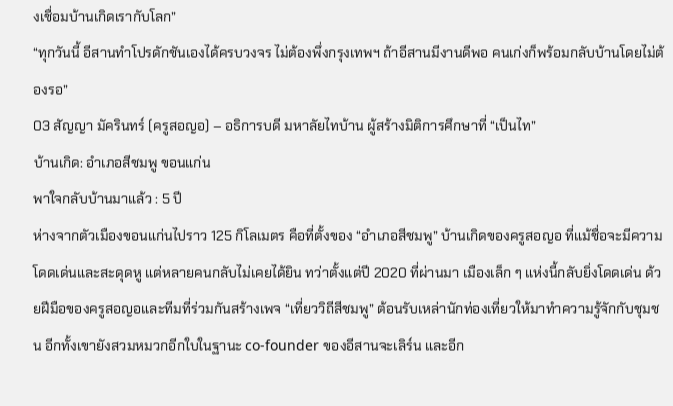งเชื่อมบ้านเกิดเรากับโลก”
“ทุกวันนี้ อีสานทำโปรดักชันเองได้ครบวงจร ไม่ต้องพึ่งกรุงเทพฯ ถ้าอีสานมีงานดีพอ คนเก่งก็พร้อมกลับบ้านโดยไม่ต้องรอ”
03 สัญญา มัครินทร์ (ครูสอญอ) – อธิการบดี มหาลัยไทบ้าน ผู้สร้างมิติการศึกษาที่ “เป็นไท”
บ้านเกิด: อำเภอสีชมพู ขอนแก่น
พาใจกลับบ้านมาแล้ว : 5 ปี
ห่างจากตัวเมืองขอนแก่นไปราว 125 กิโลเมตร คือที่ตั้งของ “อำเภอสีชมพู” บ้านเกิดของครูสอญอ ที่แม้ชื่อจะมีความโดดเด่นและสะดุดหู แต่หลายคนกลับไม่เคยได้ยิน ทว่าตั้งแต่ปี 2020 ที่ผ่านมา เมืองเล็ก ๆ แห่งนี้กลับยิ่งโดดเด่น ด้วยฝีมือของครูสอญอและทีมที่ร่วมกันสร้างเพจ “เที่ยววิถีสีชมพู” ต้อนรับเหล่านักท่องเที่ยวให้มาทำความรู้จักกับชุมชน อีกทั้งเขายังสวมหมวกอีกใบในฐานะ co-founder ของอีสานจะเลิร์น และอีก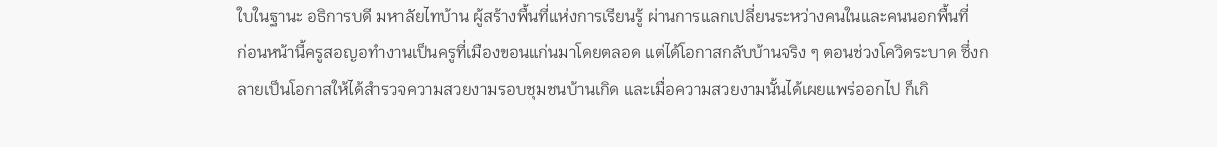ใบในฐานะ อธิการบดี มหาลัยไทบ้าน ผู้สร้างพื้นที่แห่งการเรียนรู้ ผ่านการแลกเปลี่ยนระหว่างคนในและคนนอกพื้นที่
ก่อนหน้านี้ครูสอญอทำงานเป็นครูที่เมืองขอนแก่นมาโดยตลอด แต่ได้โอกาสกลับบ้านจริง ๆ ตอนช่วงโควิดระบาด ซึ่งกลายเป็นโอกาสให้ได้สำรวจความสวยงามรอบชุมชนบ้านเกิด และเมื่อความสวยงามนั้นได้เผยแพร่ออกไป ก็เกิ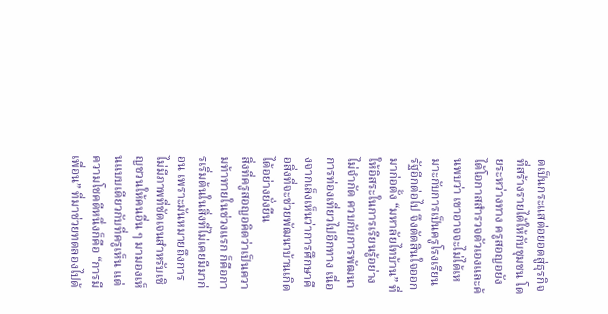ดเป็นกระแสต่อยอดสู่ธุรกิจที่สร้างรายได้ให้กับชุมชน โดยระหว่างทาง ครูสอญอยังได้โอกาสสำรวจตัวเองและค้นพบว่า เขาอาจจะไม่ได้เหมาะกับการเป็นครูโรงเรียนรัฐอีกต่อไป จึงตัดสินใจออกมาก่อตั้ง “มหาลัยไทบ้าน” ที่ให้อิสระในการเรียนรู้อย่างไม่จำกัด ควบกับการพัฒนาการท่องเที่ยวไปอีกทาง เนื่องจากเล็งเห็นว่าการศึกษาคือสิ่งที่จะช่วยพัฒนาบ้านเกิดได้อย่างยั่งยืน
สิ่งที่ครูสอญอคิดว่าเป็นความท้าทายในช่วงแรก ก็คือการเริ่มต้นในสิ่งที่ไม่เคยมีมาก่อน เพราะมันหมายถึงการไม่มีภาพที่ชัดเจนสำหรับเชิญชวนให้คนอื่น ๆ มามองเห็นแบบเดียวกับที่ครูเห็น แต่ความโชคดีหนึ่งก็คือ “การมีเพื่อน” ที่มาช่วยทดลองไปด้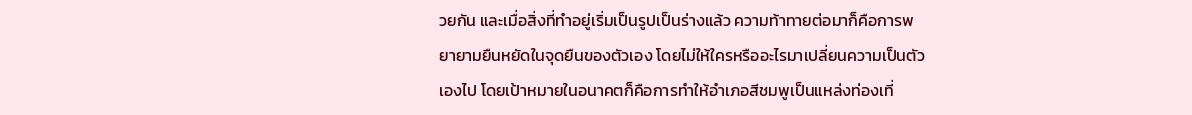วยกัน และเมื่อสิ่งที่ทำอยู่เริ่มเป็นรูปเป็นร่างแล้ว ความท้าทายต่อมาก็คือการพยายามยืนหยัดในจุดยืนของตัวเอง โดยไม่ให้ใครหรืออะไรมาเปลี่ยนความเป็นตัวเองไป โดยเป้าหมายในอนาคตก็คือการทำให้อำเภอสีชมพูเป็นแหล่งท่องเที่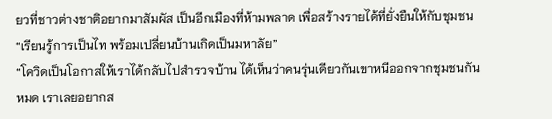ยวที่ชาวต่างชาติอยากมาสัมผัส เป็นอีกเมืองที่ห้ามพลาด เพื่อสร้างรายได้ที่ยั่งยืนให้กับชุมชน
“เรียนรู้การเป็นไท พร้อมเปลี่ยนบ้านเกิดเป็นมหาลัย”
“โควิดเป็นโอกาสให้เราได้กลับไปสำรวจบ้าน ได้เห็นว่าคนรุ่นเดียวกันเขาหนีออกจากชุมชนกันหมด เราเลยอยากส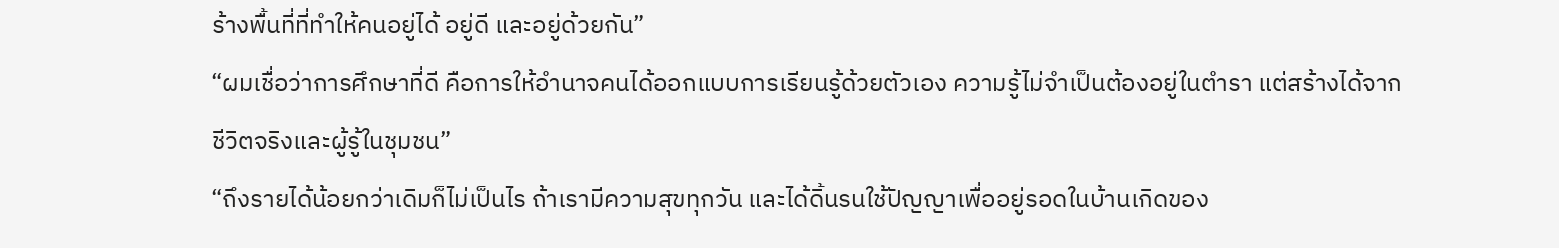ร้างพื้นที่ที่ทำให้คนอยู่ได้ อยู่ดี และอยู่ด้วยกัน”
“ผมเชื่อว่าการศึกษาที่ดี คือการให้อำนาจคนได้ออกแบบการเรียนรู้ด้วยตัวเอง ความรู้ไม่จำเป็นต้องอยู่ในตำรา แต่สร้างได้จากชีวิตจริงและผู้รู้ในชุมชน”
“ถึงรายได้น้อยกว่าเดิมก็ไม่เป็นไร ถ้าเรามีความสุขทุกวัน และได้ดิ้นรนใช้ปัญญาเพื่ออยู่รอดในบ้านเกิดของ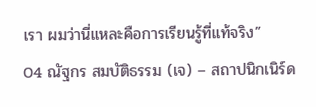เรา ผมว่านี่แหละคือการเรียนรู้ที่แท้จริง”
04 ณัฐกร สมบัติธรรม (เจ) – สถาปนิกเนิร์ด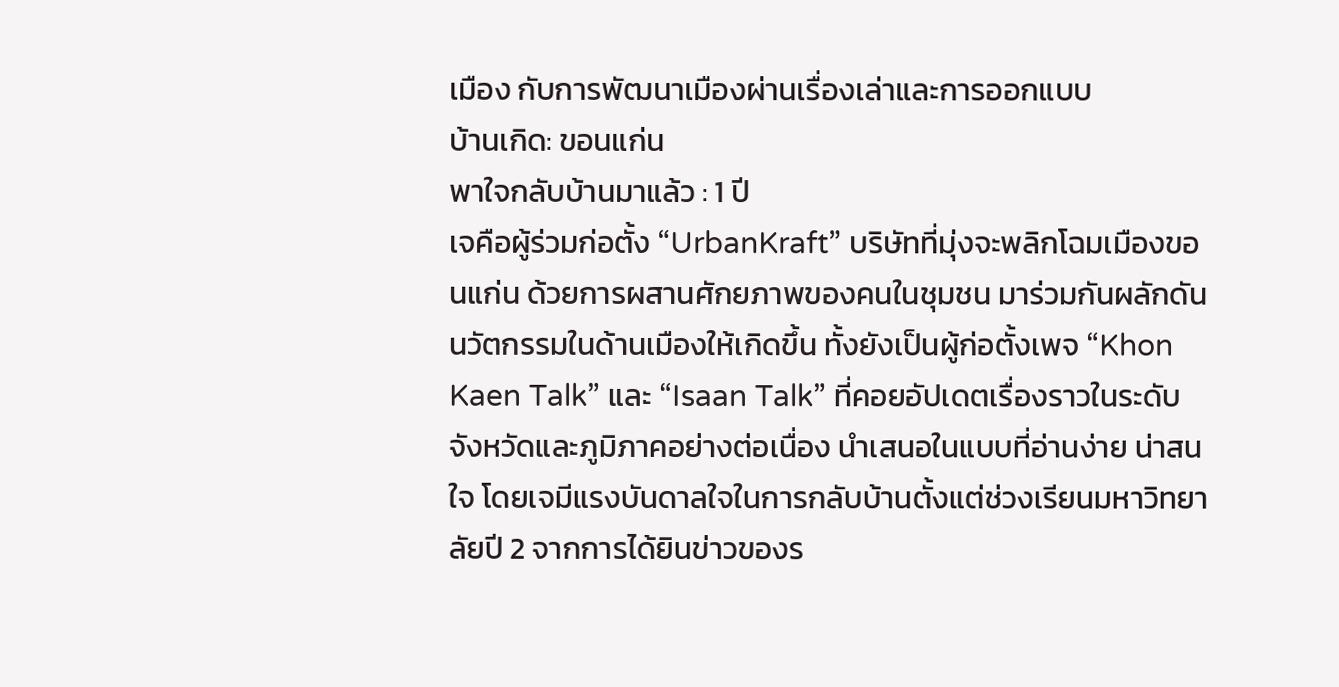เมือง กับการพัฒนาเมืองผ่านเรื่องเล่าและการออกแบบ
บ้านเกิด: ขอนแก่น
พาใจกลับบ้านมาแล้ว : 1 ปี
เจคือผู้ร่วมก่อตั้ง “UrbanKraft” บริษัทที่มุ่งจะพลิกโฉมเมืองขอนแก่น ด้วยการผสานศักยภาพของคนในชุมชน มาร่วมกันผลักดันนวัตกรรมในด้านเมืองให้เกิดขึ้น ทั้งยังเป็นผู้ก่อตั้งเพจ “Khon Kaen Talk” และ “Isaan Talk” ที่คอยอัปเดตเรื่องราวในระดับจังหวัดและภูมิภาคอย่างต่อเนื่อง นำเสนอในแบบที่อ่านง่าย น่าสนใจ โดยเจมีแรงบันดาลใจในการกลับบ้านตั้งแต่ช่วงเรียนมหาวิทยาลัยปี 2 จากการได้ยินข่าวของร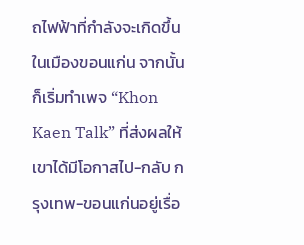ถไฟฟ้าที่กำลังจะเกิดขึ้นในเมืองขอนแก่น จากนั้นก็เริ่มทำเพจ “Khon Kaen Talk” ที่ส่งผลให้เขาได้มีโอกาสไป-กลับ กรุงเทพ-ขอนแก่นอยู่เรื่อ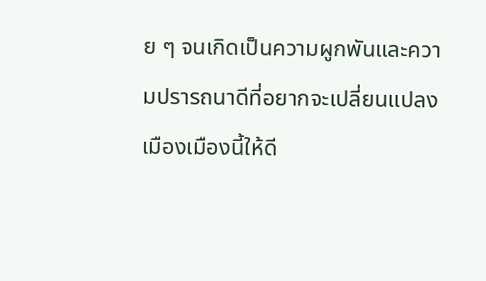ย ๆ จนเกิดเป็นความผูกพันและความปรารถนาดีที่อยากจะเปลี่ยนแปลงเมืองเมืองนี้ให้ดี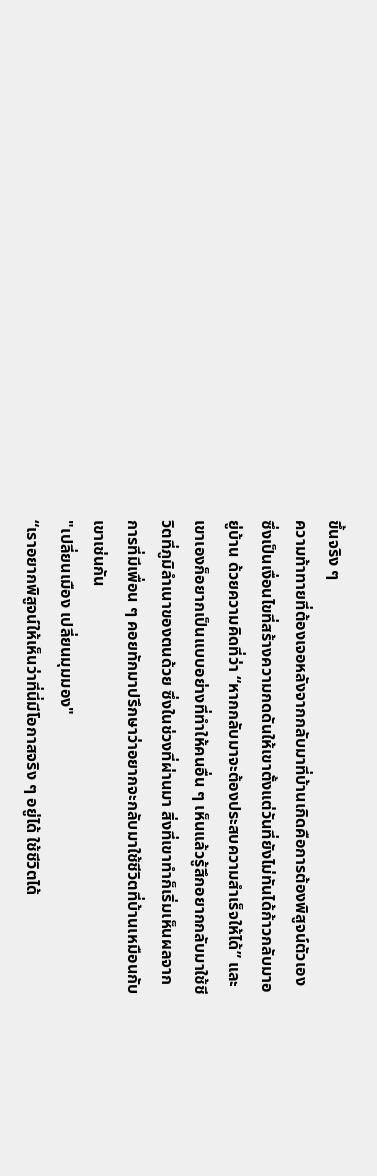ขึ้นจริง ๆ
ความท้าทายที่ต้องเจอหลังจากกลับมาที่บ้านเกิดคือการต้องพิสูจน์ตัวเอง ซึ่งเป็นเงื่อนไขที่สร้างความกดดันให้เขาตั้งแต่วันที่ยังไม่ทันได้ก้าวกลับมาอยู่บ้าน ด้วยความคิดที่ว่า “หากกลับมาจะต้องประสบความสำเร็จให้ได้” และเขาเองก็อยากเป็นแบบอย่างที่ทำให้คนอื่น ๆ เห็นแล้วรู้สึกอยากกลับมาใช้ชีวิตที่ภูมิลำเนาของตนด้วย ซึ่งในช่วงที่ผ่านมา สิ่งที่เขาทำก็เริ่มเห็นผลจากการที่มีเพื่อน ๆ คอยทักมาปรึกษาว่าอยากจะกลับมาใช้ชีวิตที่บ้านเหมือนกับเขาเช่นกัน
"เปลี่ยนเมือง เปลี่ยนมุมมอง"
“เราอยากพิสูจน์ให้เห็นว่าที่นี่มีโอกาสจริง ๆ อยู่ได้ ใช้ชีวิตได้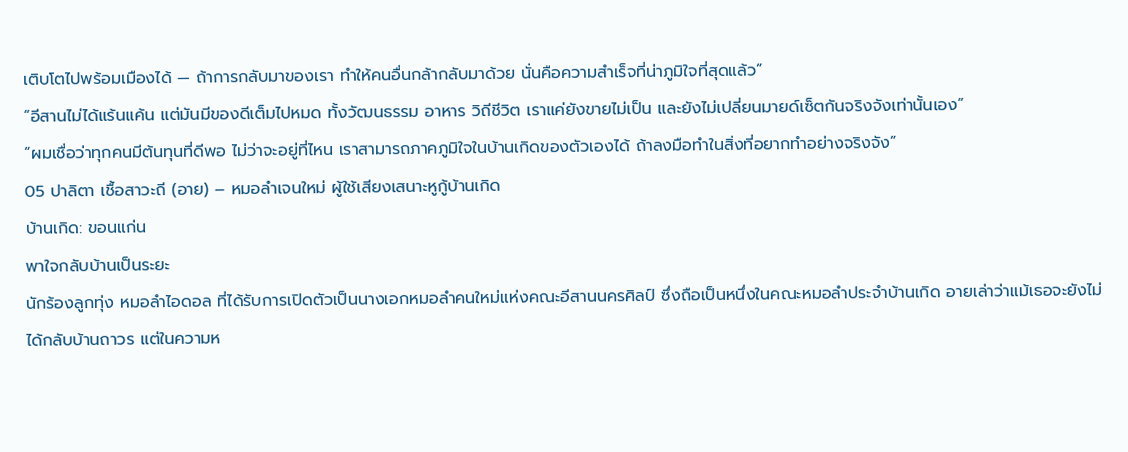เติบโตไปพร้อมเมืองได้ — ถ้าการกลับมาของเรา ทำให้คนอื่นกล้ากลับมาด้วย นั่นคือความสำเร็จที่น่าภูมิใจที่สุดแล้ว”
“อีสานไม่ได้แร้นแค้น แต่มันมีของดีเต็มไปหมด ทั้งวัฒนธรรม อาหาร วิถีชีวิต เราแค่ยังขายไม่เป็น และยังไม่เปลี่ยนมายด์เซ็ตกันจริงจังเท่านั้นเอง”
“ผมเชื่อว่าทุกคนมีต้นทุนที่ดีพอ ไม่ว่าจะอยู่ที่ไหน เราสามารถภาคภูมิใจในบ้านเกิดของตัวเองได้ ถ้าลงมือทำในสิ่งที่อยากทำอย่างจริงจัง”
05 ปาลิตา เชื้อสาวะถี (อาย) – หมอลำเจนใหม่ ผู้ใช้เสียงเสนาะหูกู้บ้านเกิด
บ้านเกิด: ขอนแก่น
พาใจกลับบ้านเป็นระยะ
นักร้องลูกทุ่ง หมอลำไอดอล ที่ได้รับการเปิดตัวเป็นนางเอกหมอลำคนใหม่แห่งคณะอีสานนครศิลป์ ซึ่งถือเป็นหนึ่งในคณะหมอลำประจำบ้านเกิด อายเล่าว่าแม้เธอจะยังไม่ได้กลับบ้านถาวร แต่ในความห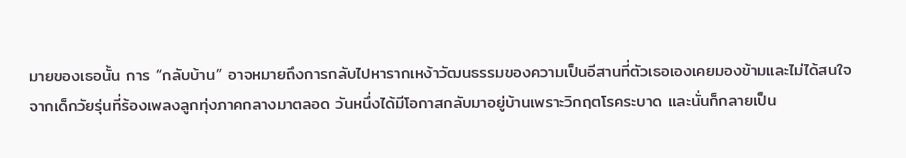มายของเธอนั้น การ “กลับบ้าน” อาจหมายถึงการกลับไปหารากเหง้าวัฒนธรรมของความเป็นอีสานที่ตัวเธอเองเคยมองข้ามและไม่ได้สนใจ
จากเด็กวัยรุ่นที่ร้องเพลงลูกทุ่งภาคกลางมาตลอด วันหนึ่งได้มีโอกาสกลับมาอยู่บ้านเพราะวิกฤตโรคระบาด และนั่นก็กลายเป็น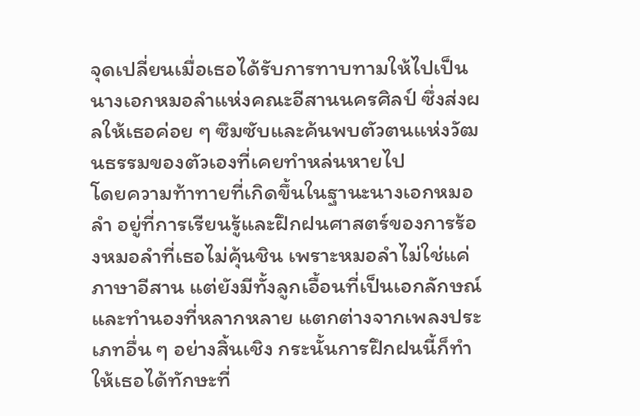จุดเปลี่ยนเมื่อเธอได้รับการทาบทามให้ไปเป็นนางเอกหมอลำแห่งคณะอีสานนครศิลป์ ซึ่งส่งผลให้เธอค่อย ๆ ซึมซับและค้นพบตัวตนแห่งวัฒนธรรมของตัวเองที่เคยทำหล่นหายไป
โดยความท้าทายที่เกิดขึ้นในฐานะนางเอกหมอลำ อยู่ที่การเรียนรู้และฝึกฝนศาสตร์ของการร้องหมอลำที่เธอไม่คุ้นชิน เพราะหมอลำไม่ใช่แค่ภาษาอีสาน แต่ยังมีทั้งลูกเอื้อนที่เป็นเอกลักษณ์และทำนองที่หลากหลาย แตกต่างจากเพลงประเภทอื่น ๆ อย่างสิ้นเชิง กระนั้นการฝึกฝนนี้ก็ทำให้เธอได้ทักษะที่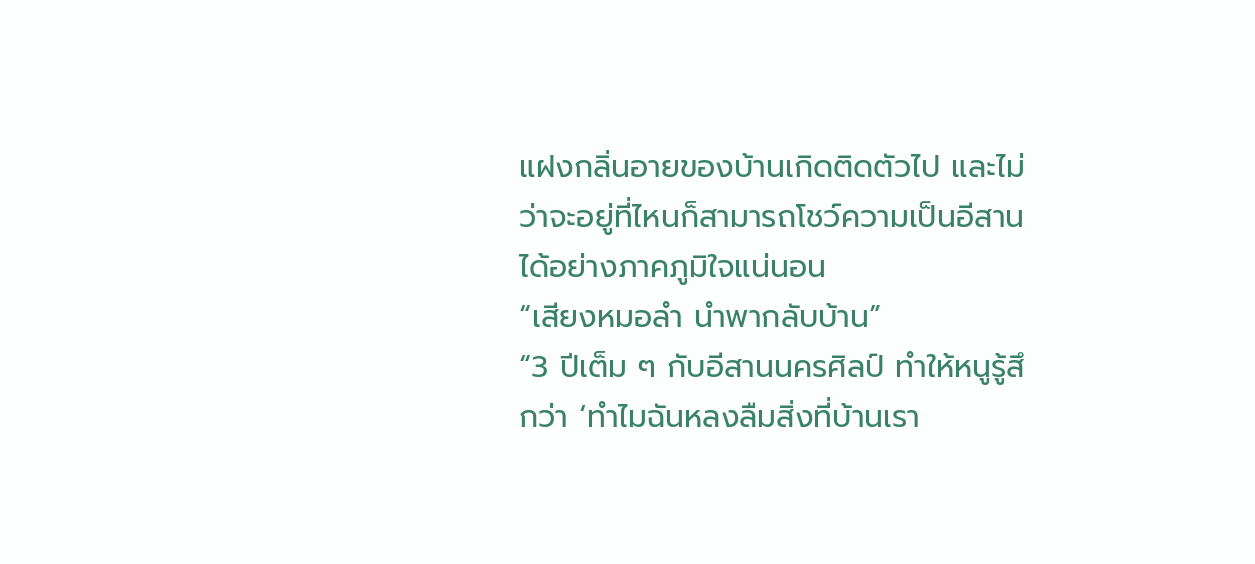แฝงกลิ่นอายของบ้านเกิดติดตัวไป และไม่ว่าจะอยู่ที่ไหนก็สามารถโชว์ความเป็นอีสานได้อย่างภาคภูมิใจแน่นอน
“เสียงหมอลำ นำพากลับบ้าน”
“3 ปีเต็ม ๆ กับอีสานนครศิลป์ ทำให้หนูรู้สึกว่า ‘ทำไมฉันหลงลืมสิ่งที่บ้านเรา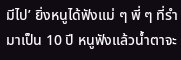มีไป’ ยิ่งหนูได้ฟังแม่ ๆ พี่ ๆ ที่รำมาเป็น 10 ปี หนูฟังแล้วน้ำตาจะ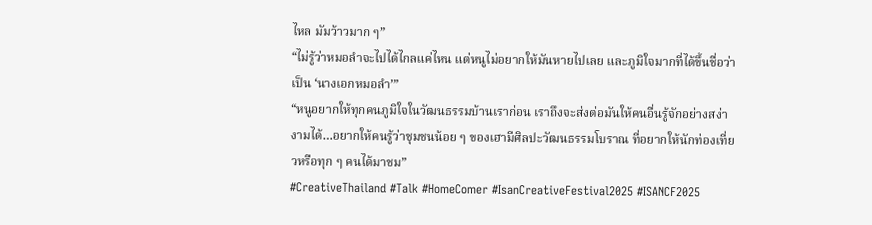ไหล มัมว้าวมาก ๆ”
“ไม่รู้ว่าหมอลำจะไปได้ไกลแค่ไหน แต่หนูไม่อยากให้มันหายไปเลย และภูมิใจมากที่ได้ขึ้นชื่อว่าเป็น ‘นางเอกหมอลำ’”
“หนูอยากให้ทุกคนภูมิใจในวัฒนธรรมบ้านเราก่อน เราถึงจะส่งต่อมันให้คนอื่นรู้จักอย่างสง่างามได้…อยากให้คนรู้ว่าชุมชนน้อย ๆ ของเฮามีศิลปะวัฒนธรรมโบราณ ที่อยากให้นักท่องเที่ยวหรือทุก ๆ คนได้มาชม”
#CreativeThailand #Talk #HomeComer #IsanCreativeFestival2025 #ISANCF2025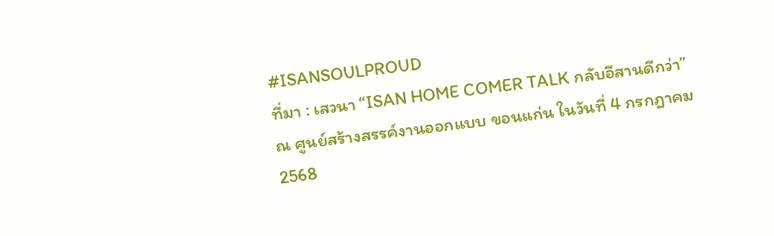#ISANSOULPROUD
ที่มา : เสวนา “ISAN HOME COMER TALK กลับอีสานดีกว่า” ณ ศูนย์สร้างสรรค์งานออกแบบ ขอนแก่น ในวันที่ 4 กรกฎาคม 2568